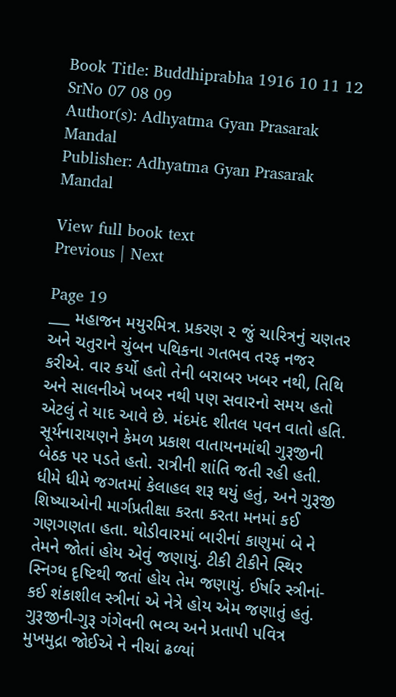Book Title: Buddhiprabha 1916 10 11 12 SrNo 07 08 09
Author(s): Adhyatma Gyan Prasarak Mandal
Publisher: Adhyatma Gyan Prasarak Mandal

View full book text
Previous | Next

Page 19
___ મહાજન મયુરમિત્ર. પ્રકરણ ૨ જું ચારિત્રનું ચણતર અને ચતુરાને ચુંબન પથિકના ગતભવ તરફ નજર કરીએ. વાર કર્યો હતો તેની બરાબર ખબર નથી, તિથિ અને સાલનીએ ખબર નથી પણ સવારનો સમય હતો એટલું તે યાદ આવે છે. મંદમંદ શીતલ પવન વાતો હતિ. સૂર્યનારાયણને કેમળ પ્રકાશ વાતાયનમાંથી ગુરૂજીની બેઠક પર પડતે હતો. રાત્રીની શાંતિ જતી રહી હતી. ધીમે ધીમે જગતમાં કેલાહલ શરૂ થયું હતું, અને ગુરૂજી શિષ્યાઓની માર્ગપ્રતીક્ષા કરતા કરતા મનમાં કઈ ગણગણતા હતા. થોડીવારમાં બારીનાં કાણુમાં બે ને તેમને જોતાં હોય એવું જણાયું. ટીકી ટીકીને સ્થિર સ્નિગ્ધ દૃષ્ટિથી જતાં હોય તેમ જણાયું. ઈર્ષાર સ્ત્રીનાં-કઈ શંકાશીલ સ્ત્રીનાં એ નેત્રે હોય એમ જણાતું હતું. ગુરૂજીની-ગુરૂ ગંગેવની ભવ્ય અને પ્રતાપી પવિત્ર મુખમુદ્રા જોઈએ ને નીચાં ઢળ્યાં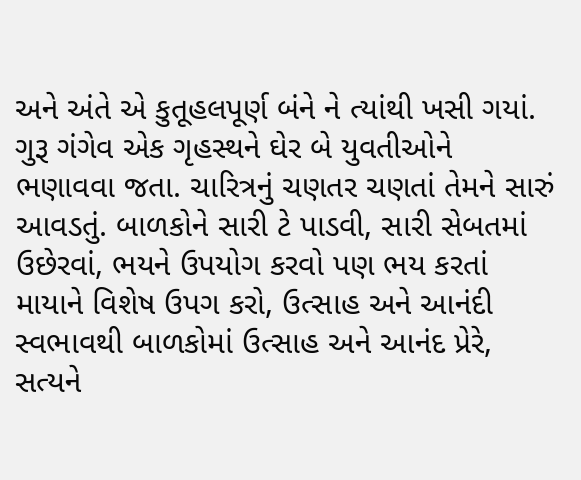અને અંતે એ કુતૂહલપૂર્ણ બંને ને ત્યાંથી ખસી ગયાં. ગુરૂ ગંગેવ એક ગૃહસ્થને ઘેર બે યુવતીઓને ભણાવવા જતા. ચારિત્રનું ચણતર ચણતાં તેમને સારું આવડતું. બાળકોને સારી ટે પાડવી, સારી સેબતમાં ઉછેરવાં, ભયને ઉપયોગ કરવો પણ ભય કરતાં માયાને વિશેષ ઉપગ કરો, ઉત્સાહ અને આનંદી સ્વભાવથી બાળકોમાં ઉત્સાહ અને આનંદ પ્રેરે, સત્યને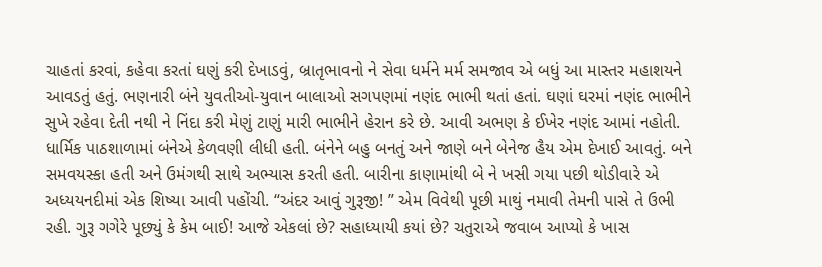ચાહતાં કરવાં, કહેવા કરતાં ઘણું કરી દેખાડવું, બ્રાતૃભાવનો ને સેવા ધર્મને મર્મ સમજાવ એ બધું આ માસ્તર મહાશયને આવડતું હતું. ભણનારી બંને યુવતીઓ-યુવાન બાલાઓ સગપણમાં નણંદ ભાભી થતાં હતાં. ઘણાં ઘરમાં નણંદ ભાભીને સુખે રહેવા દેતી નથી ને નિંદા કરી મેણું ટાણું મારી ભાભીને હેરાન કરે છે. આવી અભણ કે ઈખેર નણંદ આમાં નહોતી. ધાર્મિક પાઠશાળામાં બંનેએ કેળવણી લીધી હતી. બંનેને બહુ બનતું અને જાણે બને બેનેજ હૈય એમ દેખાઈ આવતું. બને સમવયસ્કા હતી અને ઉમંગથી સાથે અભ્યાસ કરતી હતી. બારીના કાણામાંથી બે ને ખસી ગયા પછી થોડીવારે એ અધ્યયનદીમાં એક શિષ્યા આવી પહોંચી. “અંદર આવું ગુરૂજી! ” એમ વિવેથી પૂછી માથું નમાવી તેમની પાસે તે ઉભી રહી. ગુરૂ ગગેરે પૂછ્યું કે કેમ બાઈ! આજે એકલાં છે? સહાધ્યાયી કયાં છે? ચતુરાએ જવાબ આપ્યો કે ખાસ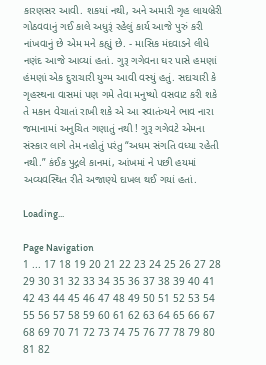કારણસર આવી. શકયાં નથી, અને અમારી ગૃહ લાયબ્રેરી ગોઠવવાનું ગઈ કાલે અધુરૂં રહેલું કાર્ય આજે પુરું કરી નાંખવાનું છે એમ મને કહ્યું છે. - માસિક મંદવાડને લીધે નણંદ આજે આવ્યાં હતાં. ગુરૂ ગગેવના ઘર પાસે હમણાં હંમણાં એક દુરાચારી યુગ્મ આવી વસ્યું હતું. સદાચારી કે ગૃહસ્થના વાસમાં પણ ગમે તેવા મનુષ્યો વસવાટ કરી શકે તે મકાન વેચાતાં રાખી શકે એ આ સ્વાતંત્ર્યને ભાવ નારા જમાનામાં અનુચિત ગણાતું નથી ! ગુરૂ ગગેવટે એમના સંસ્કાર લાગે તેમ નહોતું પરંતુ “અધમ સંગતિ વધ્યા રહેતી નથી.” કંઈક પુદ્ગલે કાનમાં, આંખમાં ને પછી હયમાં અવ્યવસ્થિત રીતે અજાણ્યે દાખલ થઈ ગયાં હતાં.

Loading...

Page Navigation
1 ... 17 18 19 20 21 22 23 24 25 26 27 28 29 30 31 32 33 34 35 36 37 38 39 40 41 42 43 44 45 46 47 48 49 50 51 52 53 54 55 56 57 58 59 60 61 62 63 64 65 66 67 68 69 70 71 72 73 74 75 76 77 78 79 80 81 82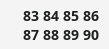83 84 85 86 87 88 89 90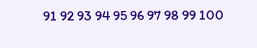91 92 93 94 95 96 97 98 99 100